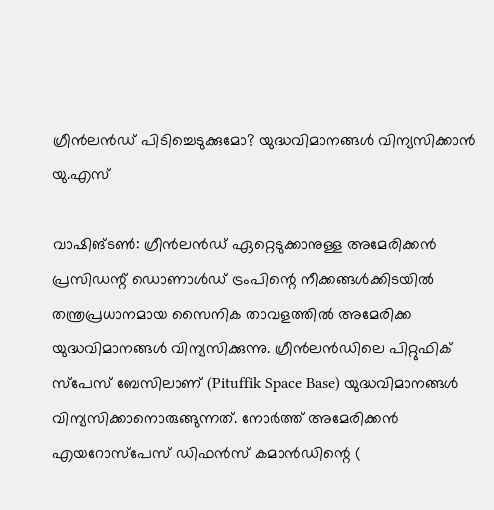ഗ്രീൻലൻഡ് പിടിച്ചെടുക്കുമോ? യുദ്ധവിമാനങ്ങൾ വിന്യസിക്കാൻ യു.എസ്

വാഷിങ്ടൺ: ഗ്രീൻലൻഡ് ഏറ്റെടുക്കാനുള്ള അമേരിക്കൻ പ്രസിഡന്റ് ഡൊണാൾഡ് ട്രംപിന്റെ നീക്കങ്ങൾക്കിടയിൽ തന്ത്രപ്രധാനമായ സൈനിക താവളത്തിൽ അമേരിക്ക യുദ്ധവിമാനങ്ങൾ വിന്യസിക്കുന്നു. ഗ്രീൻലൻഡിലെ പിറ്റുഫിക് സ്പേസ് ബേസിലാണ് (Pituffik Space Base) യുദ്ധവിമാനങ്ങൾ വിന്യസിക്കാനൊരുങ്ങുന്നത്. നോർത്ത് അമേരിക്കൻ എയറോസ്പേസ് ഡിഫൻസ് കമാൻഡിന്റെ (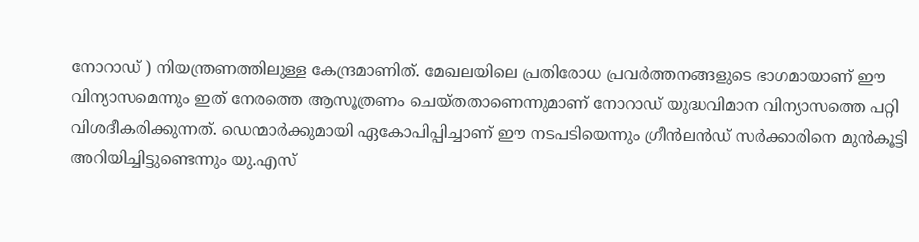നോറാഡ് ) നിയന്ത്രണത്തിലുള്ള കേന്ദ്രമാണിത്. മേഖലയിലെ പ്രതിരോധ പ്രവർത്തനങ്ങളുടെ ഭാഗമായാണ് ഈ വിന്യാസമെന്നും ഇത് നേരത്തെ ആസൂത്രണം ചെയ്തതാണെന്നുമാണ് നോറാഡ് യുദ്ധവിമാന വിന്യാസത്തെ പറ്റി വിശദീകരിക്കുന്നത്. ഡെന്മാർക്കുമായി ഏകോപിപ്പിച്ചാണ് ഈ നടപടിയെന്നും ഗ്രീൻലൻഡ് സർക്കാരിനെ മുൻകൂട്ടി അറിയിച്ചിട്ടുണ്ടെന്നും യു.എസ്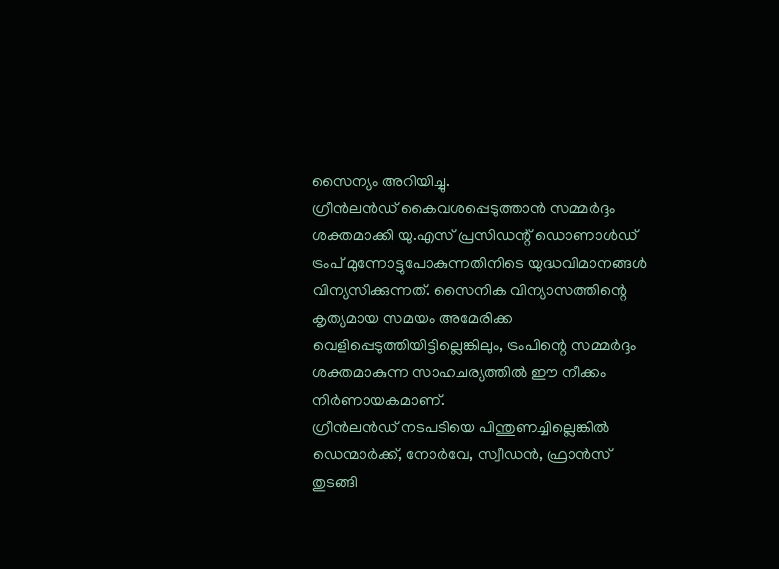സൈന്യം അറിയിച്ചു.
ഗ്രീൻലൻഡ് കൈവശപ്പെടുത്താൻ സമ്മർദ്ദം ശക്തമാക്കി യു.എസ് പ്രസിഡന്റ് ഡൊണാൾഡ് ട്രംപ് മുന്നോട്ടുപോകുന്നതിനിടെ യുദ്ധവിമാനങ്ങൾ വിന്യസിക്കുന്നത്. സൈനിക വിന്യാസത്തിന്റെ കൃത്യമായ സമയം അമേരിക്ക വെളിപ്പെടുത്തിയിട്ടില്ലെങ്കിലും, ട്രംപിന്റെ സമ്മർദ്ദം ശക്തമാകുന്ന സാഹചര്യത്തിൽ ഈ നീക്കം നിർണായകമാണ്.
ഗ്രീൻലൻഡ് നടപടിയെ പിന്തുണച്ചില്ലെങ്കിൽ ഡെന്മാർക്ക്, നോർവേ, സ്വീഡൻ, ഫ്രാൻസ് തുടങ്ങി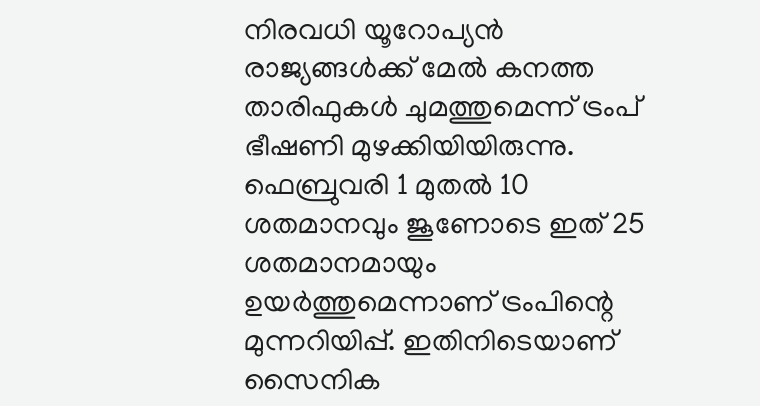നിരവധി യൂറോപ്യൻ രാജ്യങ്ങൾക്ക് മേൽ കനത്ത താരിഫുകൾ ചുമത്തുമെന്ന് ട്രംപ് ഭീഷണി മുഴക്കിയിയിരുന്നു. ഫെബ്രുവരി 1 മുതൽ 10 ശതമാനവും ജൂണോടെ ഇത് 25 ശതമാനമായും ഉയർത്തുമെന്നാണ് ട്രംപിന്റെ മുന്നറിയിപ്പ്. ഇതിനിടെയാണ് സൈനിക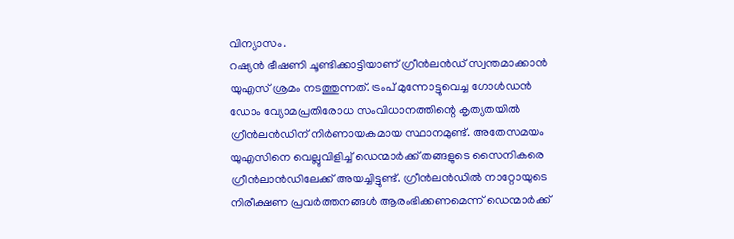വിന്യാസം.
റഷ്യൻ ഭീഷണി ചൂണ്ടിക്കാട്ടിയാണ് ഗ്രീൻലൻഡ് സ്വന്തമാക്കാൻ യുഎസ് ശ്രമം നടത്തുന്നത്. ട്രംപ് മുന്നോട്ടുവെച്ച ഗോൾഡൻ ഡോം വ്യോമപ്രതിരോധ സംവിധാനത്തിന്റെ കൃത്യതയിൽ ഗ്രീൻലൻഡിന് നിർണായകമായ സ്ഥാനമുണ്ട്. അതേസമയം യുഎസിനെ വെല്ലുവിളിച്ച് ഡെന്മാർക്ക് തങ്ങളുടെ സൈനികരെ ഗ്രീൻലാൻഡിലേക്ക് അയച്ചിട്ടുണ്ട്. ഗ്രീൻലൻഡിൽ നാറ്റോയുടെ നിരീക്ഷണ പ്രവർത്തനങ്ങൾ ആരംഭിക്കണമെന്ന് ഡെന്മാർക്ക്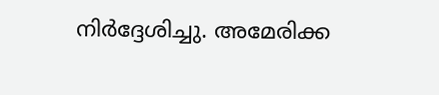നിർദ്ദേശിച്ചു. അമേരിക്ക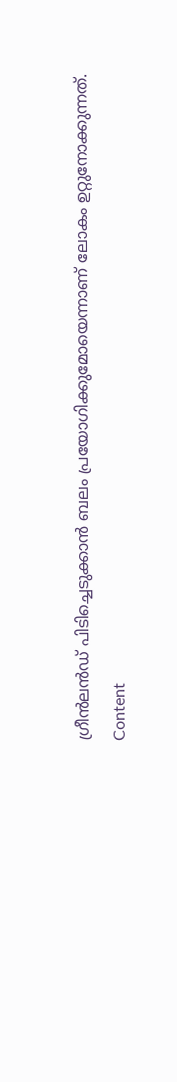ഗ്രീൻലൻഡ് പിടിച്ചെടുക്കാൻ ബലം പ്രയോഗിക്കുമോയെന്നാണ് ലോകം ഉറ്റുനോക്കുന്നത്.
Content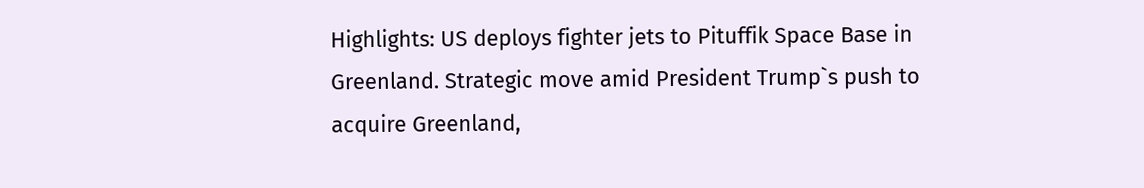Highlights: US deploys fighter jets to Pituffik Space Base in Greenland. Strategic move amid President Trump`s push to acquire Greenland,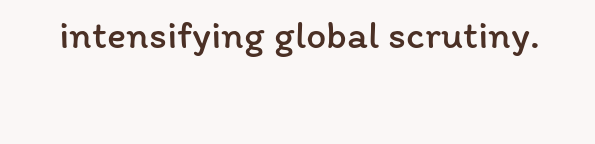intensifying global scrutiny.